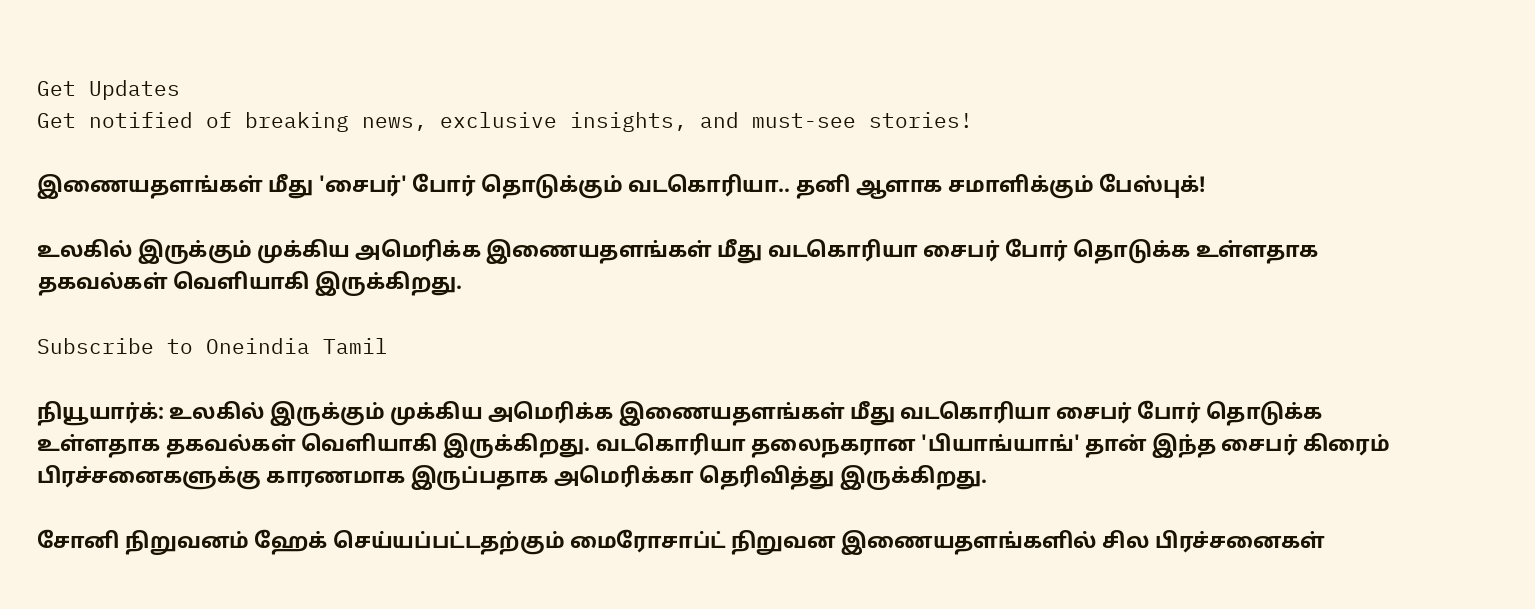Get Updates
Get notified of breaking news, exclusive insights, and must-see stories!

இணையதளங்கள் மீது 'சைபர்' போர் தொடுக்கும் வடகொரியா.. தனி ஆளாக சமாளிக்கும் பேஸ்புக்!

உலகில் இருக்கும் முக்கிய அமெரிக்க இணையதளங்கள் மீது வடகொரியா சைபர் போர் தொடுக்க உள்ளதாக தகவல்கள் வெளியாகி இருக்கிறது.

Subscribe to Oneindia Tamil

நியூயார்க்: உலகில் இருக்கும் முக்கிய அமெரிக்க இணையதளங்கள் மீது வடகொரியா சைபர் போர் தொடுக்க உள்ளதாக தகவல்கள் வெளியாகி இருக்கிறது. வடகொரியா தலைநகரான 'பியாங்யாங்' தான் இந்த சைபர் கிரைம் பிரச்சனைகளுக்கு காரணமாக இருப்பதாக அமெரிக்கா தெரிவித்து இருக்கிறது.

சோனி நிறுவனம் ஹேக் செய்யப்பட்டதற்கும் மைரோசாப்ட் நிறுவன இணையதளங்களில் சில பிரச்சனைகள்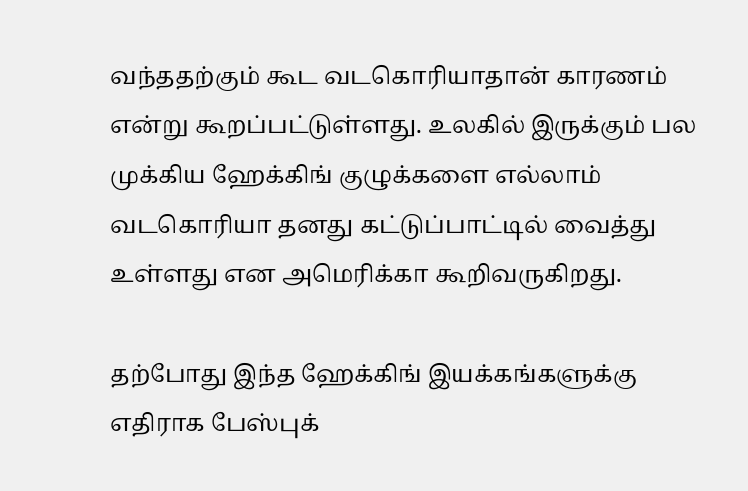வந்ததற்கும் கூட வடகொரியாதான் காரணம் என்று கூறப்பட்டுள்ளது. உலகில் இருக்கும் பல முக்கிய ஹேக்கிங் குழுக்களை எல்லாம் வடகொரியா தனது கட்டுப்பாட்டில் வைத்து உள்ளது என அமெரிக்கா கூறிவருகிறது.

தற்போது இந்த ஹேக்கிங் இயக்கங்களுக்கு எதிராக பேஸ்புக்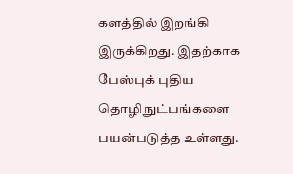களத்தில் இறங்கி இருக்கிறது. இதற்காக பேஸ்புக் புதிய தொழிநுட்பங்களை பயன்படுத்த உள்ளது.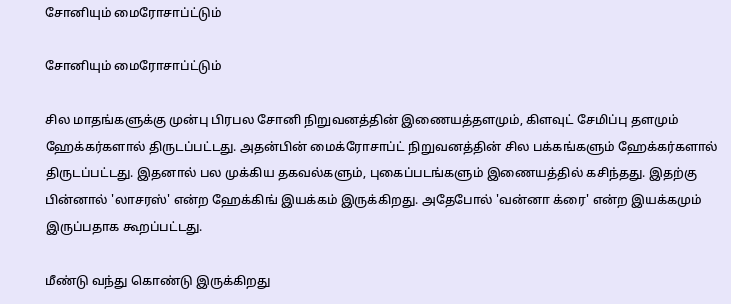சோனியும் மைரோசாப்ட்டும்

சோனியும் மைரோசாப்ட்டும்

சில மாதங்களுக்கு முன்பு பிரபல சோனி நிறுவனத்தின் இணையத்தளமும், கிளவுட் சேமிப்பு தளமும் ஹேக்கர்களால் திருடப்பட்டது. அதன்பின் மைக்ரோசாப்ட் நிறுவனத்தின் சில பக்கங்களும் ஹேக்கர்களால் திருடப்பட்டது. இதனால் பல முக்கிய தகவல்களும், புகைப்படங்களும் இணையத்தில் கசிந்தது. இதற்கு பின்னால் 'லாசரஸ்' என்ற ஹேக்கிங் இயக்கம் இருக்கிறது. அதேபோல் 'வன்னா க்ரை' என்ற இயக்கமும் இருப்பதாக கூறப்பட்டது.

மீண்டு வந்து கொண்டு இருக்கிறது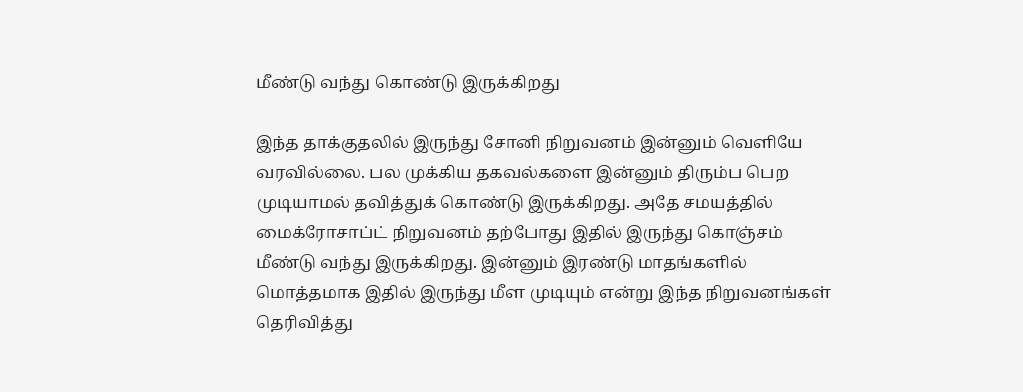மீண்டு வந்து கொண்டு இருக்கிறது

இந்த தாக்குதலில் இருந்து சோனி நிறுவனம் இன்னும் வெளியே வரவில்லை. பல முக்கிய தகவல்களை இன்னும் திரும்ப பெற முடியாமல் தவித்துக் கொண்டு இருக்கிறது. அதே சமயத்தில் மைக்ரோசாப்ட் நிறுவனம் தற்போது இதில் இருந்து கொஞ்சம் மீண்டு வந்து இருக்கிறது. இன்னும் இரண்டு மாதங்களில் மொத்தமாக இதில் இருந்து மீள முடியும் என்று இந்த நிறுவனங்கள் தெரிவித்து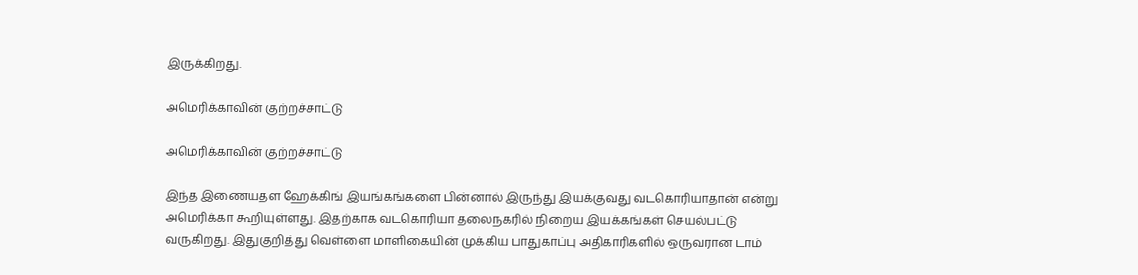இருக்கிறது.

அமெரிக்காவின் குற்றச்சாட்டு

அமெரிக்காவின் குற்றச்சாட்டு

இந்த இணையதள ஹேக்கிங் இயங்கங்களை பின்னால் இருந்து இயக்குவது வடகொரியாதான் என்று அமெரிக்கா கூறியுள்ளது. இதற்காக வடகொரியா தலைநகரில் நிறைய இயக்கங்கள் செயல்பட்டு வருகிறது. இதுகுறித்து வெள்ளை மாளிகையின் முக்கிய பாதுகாப்பு அதிகாரிகளில் ஒருவரான டாம்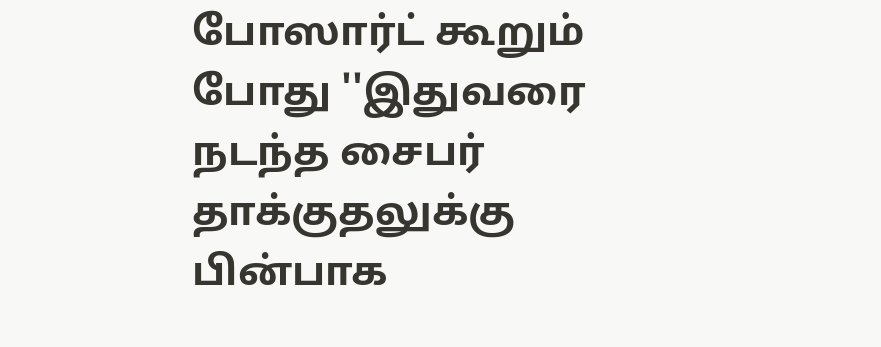போஸார்ட் கூறும் போது ''இதுவரை நடந்த சைபர் தாக்குதலுக்கு பின்பாக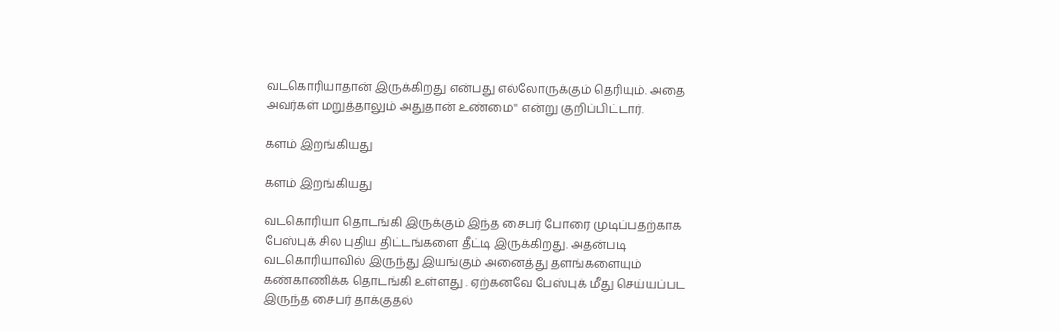வடகொரியாதான் இருக்கிறது என்பது எல்லோருக்கும் தெரியும். அதை அவர்கள் மறுத்தாலும் அதுதான் உண்மை'' என்று குறிப்பிட்டார்.

களம் இறங்கியது

களம் இறங்கியது

வடகொரியா தொடங்கி இருக்கும் இந்த சைபர் போரை முடிப்பதற்காக பேஸ்புக் சில புதிய திட்டங்களை தீட்டி இருக்கிறது. அதன்படி வடகொரியாவில் இருந்து இயங்கும் அனைத்து தளங்களையும் கண்காணிக்க தொடங்கி உள்ளது . ஏற்கனவே பேஸ்புக் மீது செய்யப்பட இருந்த சைபர் தாக்குதல்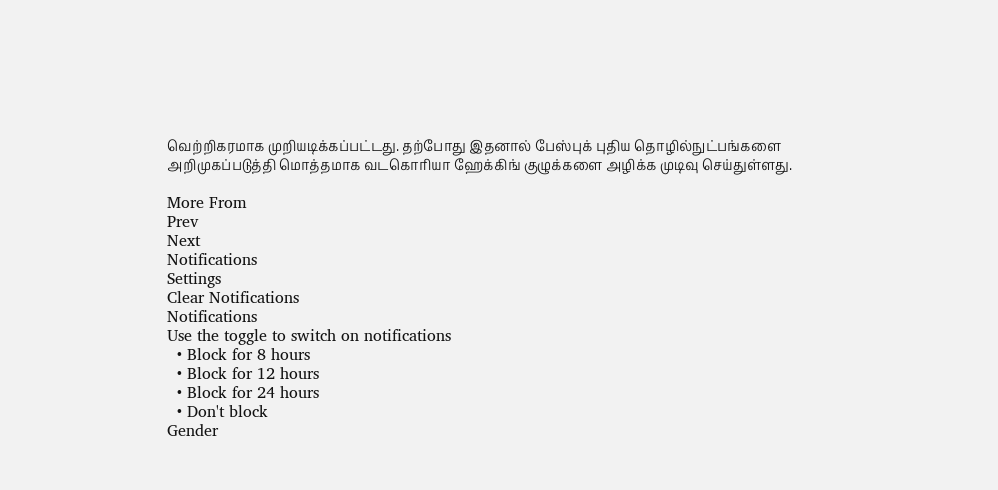வெற்றிகரமாக முறியடிக்கப்பட்டது. தற்போது இதனால் பேஸ்புக் புதிய தொழில்நுட்பங்களை அறிமுகப்படுத்தி மொத்தமாக வடகொரியா ஹேக்கிங் குழுக்களை அழிக்க முடிவு செய்துள்ளது.

More From
Prev
Next
Notifications
Settings
Clear Notifications
Notifications
Use the toggle to switch on notifications
  • Block for 8 hours
  • Block for 12 hours
  • Block for 24 hours
  • Don't block
Gender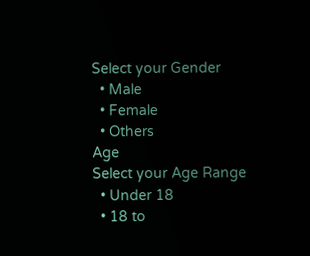Select your Gender
  • Male
  • Female
  • Others
Age
Select your Age Range
  • Under 18
  • 18 to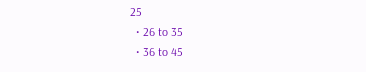25
  • 26 to 35
  • 36 to 45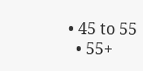• 45 to 55
  • 55+